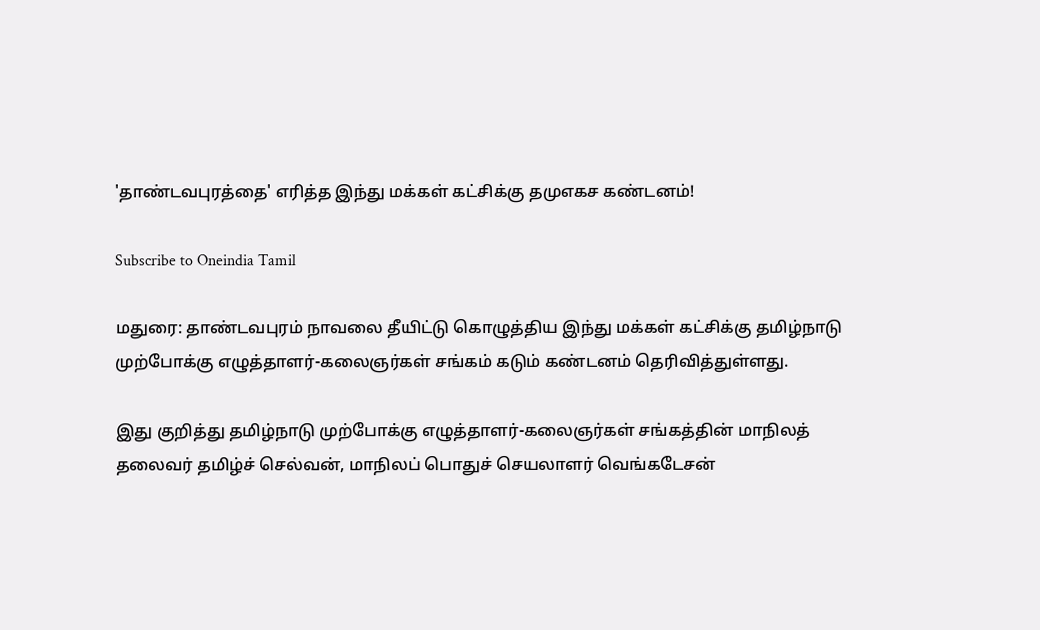'தாண்டவபுரத்தை' எரித்த இந்து மக்கள் கட்சிக்கு தமுஎகச கண்டனம்!

Subscribe to Oneindia Tamil

மதுரை: தாண்டவபுரம் நாவலை தீயிட்டு கொழுத்திய இந்து மக்கள் கட்சிக்கு தமிழ்நாடு முற்போக்கு எழுத்தாளர்-கலைஞர்கள் சங்கம் கடும் கண்டனம் தெரிவித்துள்ளது.

இது குறித்து தமிழ்நாடு முற்போக்கு எழுத்தாளர்-கலைஞர்கள் சங்கத்தின் மாநிலத் தலைவர் தமிழ்ச் செல்வன், மாநிலப் பொதுச் செயலாளர் வெங்கடேசன்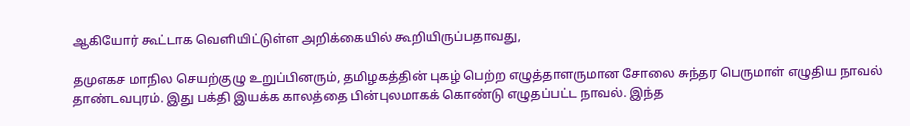ஆகியோர் கூட்டாக வெளியிட்டுள்ள அறிக்கையில் கூறியிருப்பதாவது,

தமுஎகச மாநில செயற்குழு உறுப்பினரும், தமிழகத்தின் புகழ் பெற்ற எழுத்தாளருமான சோலை சுந்தர பெருமாள் எழுதிய நாவல் தாண்டவபுரம். இது பக்தி இயக்க காலத்தை பின்புலமாகக் கொண்டு எழுதப்பட்ட நாவல். இந்த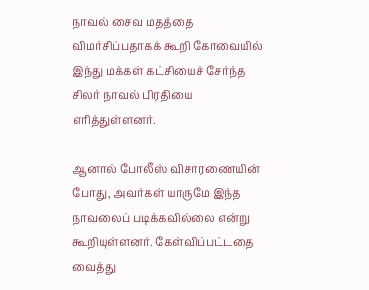நாவல் சைவ மதத்தை விமர்சிப்பதாகக் கூறி கோவையில் இந்து மக்கள் கட்சியைச் சேர்ந்த சிலர் நாவல் பிரதியை எரித்துள்ளனர்.

ஆனால் போலீஸ் விசாரணையின் போது, அவர்கள் யாருமே இந்த நாவலைப் படிக்கவில்லை என்று கூறியுள்ளனர். கேள்விப்பட்டதை வைத்து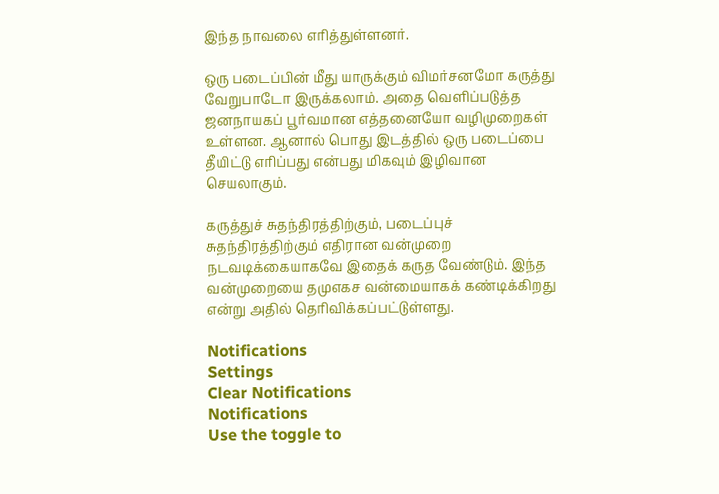இந்த நாவலை எரித்துள்ளனர்.

ஒரு படைப்பின் மீது யாருக்கும் விமர்சனமோ கருத்து வேறுபாடோ இருக்கலாம். அதை வெளிப்படுத்த ஜனநாயகப் பூர்வமான எத்தனையோ வழிமுறைகள் உள்ளன. ஆனால் பொது இடத்தில் ஒரு படைப்பை தீயிட்டு எரிப்பது என்பது மிகவும் இழிவான செயலாகும்.

கருத்துச் சுதந்திரத்திற்கும், படைப்புச் சுதந்திரத்திற்கும் எதிரான வன்முறை நடவடிக்கையாகவே இதைக் கருத வேண்டும். இந்த வன்முறையை தமுஎகச வன்மையாகக் கண்டிக்கிறது என்று அதில் தெரிவிக்கப்பட்டுள்ளது.

Notifications
Settings
Clear Notifications
Notifications
Use the toggle to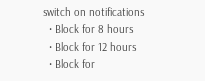switch on notifications
  • Block for 8 hours
  • Block for 12 hours
  • Block for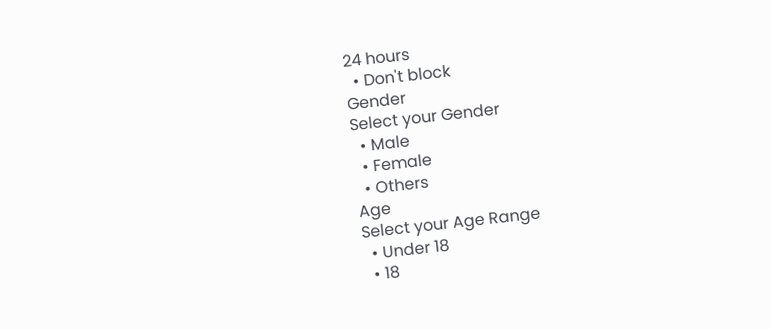24 hours
  • Don't block
Gender
Select your Gender
  • Male
  • Female
  • Others
Age
Select your Age Range
  • Under 18
  • 18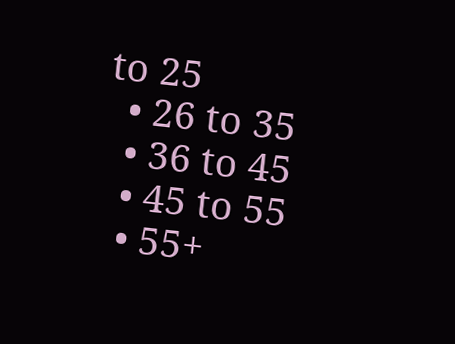to 25
  • 26 to 35
  • 36 to 45
  • 45 to 55
  • 55+